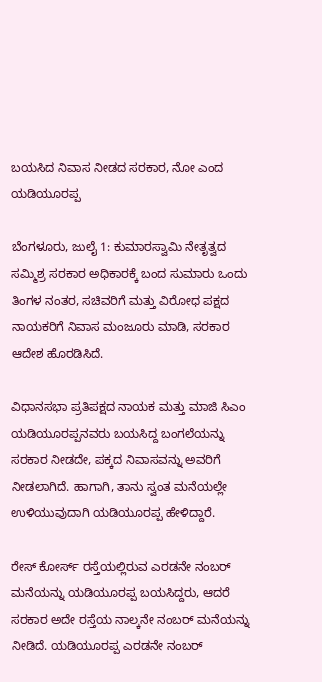ಬಯಸಿದ ನಿವಾಸ ನೀಡದ ಸರಕಾರ, ನೋ ಎಂದ ಯಡಿಯೂರಪ್ಪ

ಬೆಂಗಳೂರು, ಜುಲೈ 1: ಕುಮಾರಸ್ವಾಮಿ ನೇತೃತ್ವದ ಸಮ್ಮಿಶ್ರ ಸರಕಾರ ಅಧಿಕಾರಕ್ಕೆ ಬಂದ ಸುಮಾರು ಒಂದು ತಿಂಗಳ ನಂತರ, ಸಚಿವರಿಗೆ ಮತ್ತು ವಿರೋಧ ಪಕ್ಷದ ನಾಯಕರಿಗೆ ನಿವಾಸ ಮಂಜೂರು ಮಾಡಿ, ಸರಕಾರ ಆದೇಶ ಹೊರಡಿಸಿದೆ.

ವಿಧಾನಸಭಾ ಪ್ರತಿಪಕ್ಷದ ನಾಯಕ ಮತ್ತು ಮಾಜಿ ಸಿಎಂ ಯಡಿಯೂರಪ್ಪನವರು ಬಯಸಿದ್ದ ಬಂಗಲೆಯನ್ನು ಸರಕಾರ ನೀಡದೇ, ಪಕ್ಕದ ನಿವಾಸವನ್ನು ಅವರಿಗೆ ನೀಡಲಾಗಿದೆ. ಹಾಗಾಗಿ, ತಾನು ಸ್ವಂತ ಮನೆಯಲ್ಲೇ ಉಳಿಯುವುದಾಗಿ ಯಡಿಯೂರಪ್ಪ ಹೇಳಿದ್ದಾರೆ.

ರೇಸ್ ಕೋರ್ಸ್ ರಸ್ತೆಯಲ್ಲಿರುವ ಎರಡನೇ ನಂಬರ್ ಮನೆಯನ್ನು ಯಡಿಯೂರಪ್ಪ ಬಯಸಿದ್ದರು, ಆದರೆ ಸರಕಾರ ಅದೇ ರಸ್ತೆಯ ನಾಲ್ಕನೇ ನಂಬರ್ ಮನೆಯನ್ನು ನೀಡಿದೆ. ಯಡಿಯೂರಪ್ಪ ಎರಡನೇ ನಂಬರ್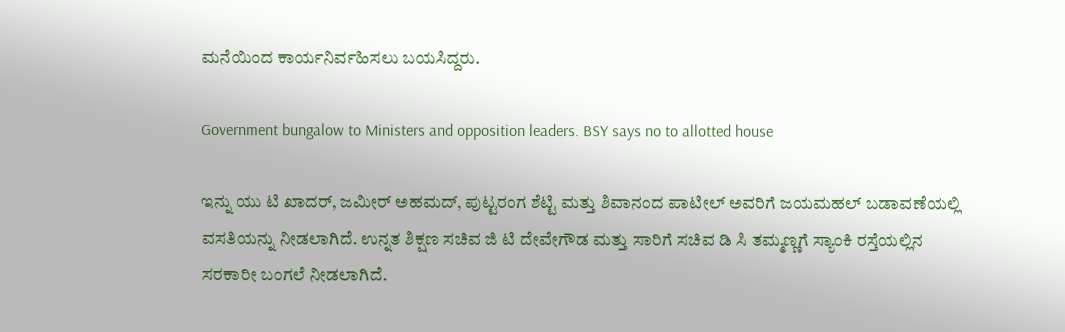ಮನೆಯಿಂದ ಕಾರ್ಯನಿರ್ವಹಿಸಲು ಬಯಸಿದ್ದರು.

Government bungalow to Ministers and opposition leaders. BSY says no to allotted house

ಇನ್ನು ಯು ಟಿ ಖಾದರ್, ಜಮೀರ್ ಅಹಮದ್, ಪುಟ್ಟರಂಗ ಶೆಟ್ಟಿ ಮತ್ತು ಶಿವಾನಂದ ಪಾಟೀಲ್ ಅವರಿಗೆ ಜಯಮಹಲ್ ಬಡಾವಣೆಯಲ್ಲಿ ವಸತಿಯನ್ನು ನೀಡಲಾಗಿದೆ. ಉನ್ನತ ಶಿಕ್ಷಣ ಸಚಿವ ಜಿ ಟಿ ದೇವೇಗೌಡ ಮತ್ತು ಸಾರಿಗೆ ಸಚಿವ ಡಿ ಸಿ ತಮ್ಮಣ್ಣಗೆ ಸ್ಯಾಂಕಿ ರಸ್ತೆಯಲ್ಲಿನ ಸರಕಾರೀ ಬಂಗಲೆ ನೀಡಲಾಗಿದೆ.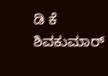ಡಿ ಕೆ ಶಿವಕುಮಾರ್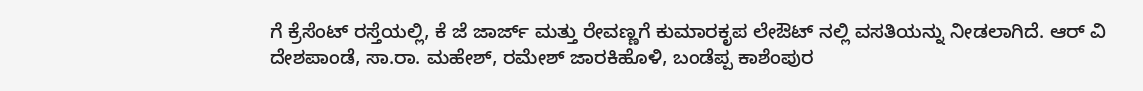ಗೆ ಕ್ರೆಸೆಂಟ್ ರಸ್ತೆಯಲ್ಲಿ, ಕೆ ಜೆ ಜಾರ್ಜ್ ಮತ್ತು ರೇವಣ್ಣಗೆ ಕುಮಾರಕೃಪ ಲೇಔಟ್ ನಲ್ಲಿ ವಸತಿಯನ್ನು ನೀಡಲಾಗಿದೆ. ಆರ್ ವಿ ದೇಶಪಾಂಡೆ, ಸಾ.ರಾ. ಮಹೇಶ್, ರಮೇಶ್ ಜಾರಕಿಹೊಳಿ, ಬಂಡೆಪ್ಪ ಕಾಶೆಂಪುರ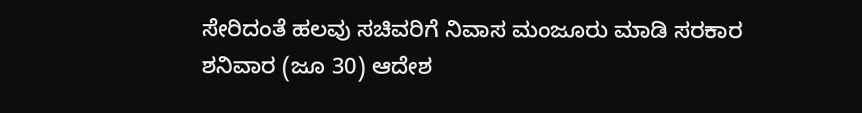ಸೇರಿದಂತೆ ಹಲವು ಸಚಿವರಿಗೆ ನಿವಾಸ ಮಂಜೂರು ಮಾಡಿ ಸರಕಾರ ಶನಿವಾರ (ಜೂ 30) ಆದೇಶ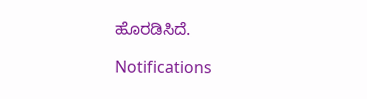ಹೊರಡಿಸಿದೆ.

Notifications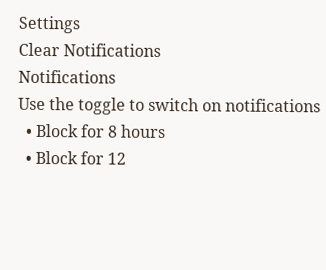Settings
Clear Notifications
Notifications
Use the toggle to switch on notifications
  • Block for 8 hours
  • Block for 12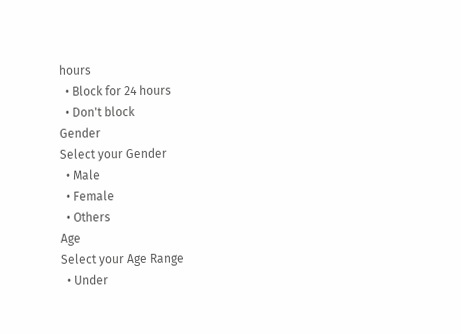hours
  • Block for 24 hours
  • Don't block
Gender
Select your Gender
  • Male
  • Female
  • Others
Age
Select your Age Range
  • Under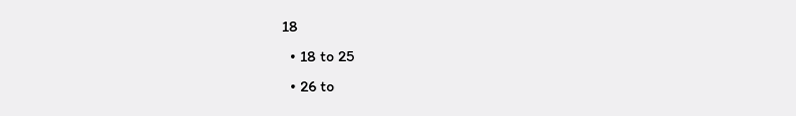18
  • 18 to 25
  • 26 to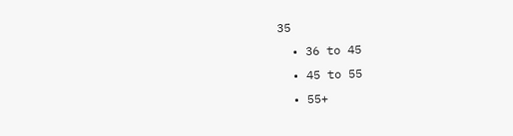35
  • 36 to 45
  • 45 to 55
  • 55+